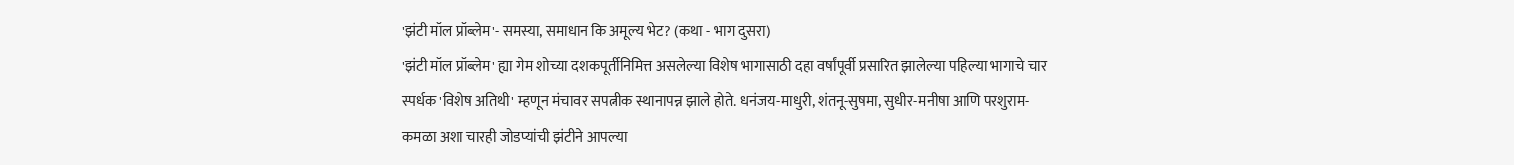'झंटी मॉल प्रॉब्लेम'- समस्या, समाधान कि अमूल्य भेट? (कथा - भाग दुसरा)
'झंटी मॉल प्रॉब्लेम' ह्या गेम शोच्या दशकपूर्तीनिमित्त असलेल्या विशेष भागासाठी दहा वर्षांपूर्वी प्रसारित झालेल्या पहिल्या भागाचे चार स्पर्धक 'विशेष अतिथी' म्हणून मंचावर सपत्नीक स्थानापन्न झाले होते. धनंजय-माधुरी, शंतनू-सुषमा, सुधीर-मनीषा आणि परशुराम-कमळा अशा चारही जोडप्यांची झंटीने आपल्या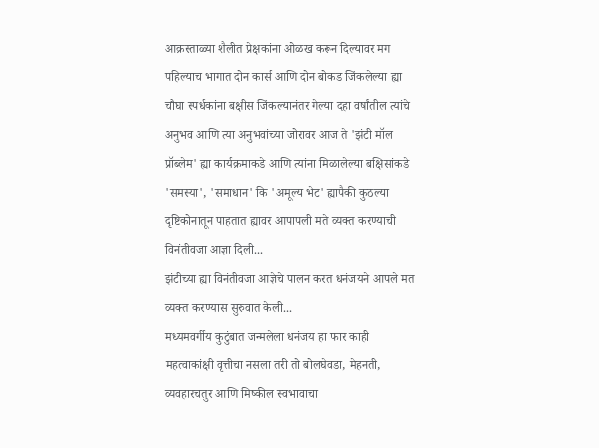आक्रस्ताळ्या शैलीत प्रेक्षकांना ओळख करून दिल्यावर मग पहिल्याच भागात दोन कार्स आणि दोन बोकड जिंकलेल्या ह्या चौघा स्पर्धकांना बक्षीस जिंकल्यानंतर गेल्या दहा वर्षांतील त्यांचे अनुभव आणि त्या अनुभवांच्या जोरावर आज ते 'झंटी मॉल प्रॉब्लेम' ह्या कार्यक्रमाकडे आणि त्यांना मिळालेल्या बक्षिसांकडे 'समस्या', 'समाधान' कि 'अमूल्य भेट' ह्यापैकी कुठल्या दृष्टिकोनातून पाहतात ह्यावर आपापली मते व्यक्त करण्याची विनंतीवजा आज्ञा दिली...
झंटीच्या ह्या विनंतीवजा आज्ञेचे पालन करत धनंजयने आपले मत व्यक्त करण्यास सुरुवात केली...
मध्यमवर्गीय कुटुंबात जन्मलेला धनंजय हा फार काही महत्वाकांक्षी वृत्तीचा नसला तरी तो बोलघेवडा, मेहनती, व्यवहारचतुर आणि मिष्कील स्वभावाचा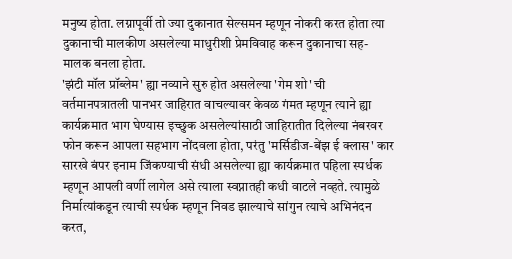मनुष्य होता. लग्नापूर्वी तो ज्या दुकानात सेल्समन म्हणून नोकरी करत होता त्या दुकानाची मालकीण असलेल्या माधुरीशी प्रेमविवाह करून दुकानाचा सह-मालक बनला होता.
'झंटी मॉल प्रॉब्लेम' ह्या नव्याने सुरु होत असलेल्या 'गेम शो' ची वर्तमानपत्रातली पानभर जाहिरात वाचल्यावर केवळ गंमत म्हणून त्याने ह्या कार्यक्रमात भाग घेण्यास इच्छुक असलेल्यांसाठी जाहिरातीत दिलेल्या नंबरवर फोन करून आपला सहभाग नोंदवला होता, परंतु 'मर्सिडीज-बेंझ ई क्लास' कार सारखे बंपर इनाम जिंकण्याची संधी असलेल्या ह्या कार्यक्रमात पहिला स्पर्धक म्हणून आपली वर्णी लागेल असे त्याला स्वप्नातही कधी वाटले नव्हते. त्यामुळे निर्मात्यांकडून त्याची स्पर्धक म्हणून निवड झाल्याचे सांगुन त्याचे अभिनंदन करत,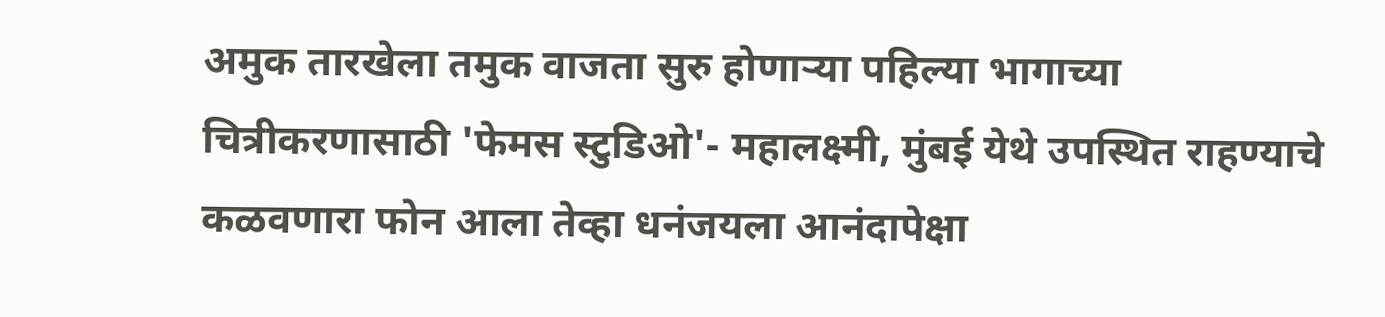अमुक तारखेला तमुक वाजता सुरु होणाऱ्या पहिल्या भागाच्या चित्रीकरणासाठी 'फेमस स्टुडिओ'- महालक्ष्मी, मुंबई येथे उपस्थित राहण्याचे कळवणारा फोन आला तेव्हा धनंजयला आनंदापेक्षा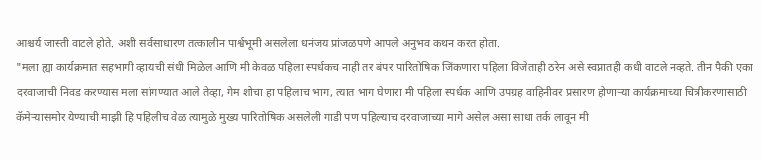आश्चर्य जास्ती वाटले होते. अशी सर्वसाधारण तत्कालीन पार्श्वभूमी असलेला धनंजय प्रांजळपणे आपले अनुभव कथन करत होता.
"मला ह्या कार्यक्रमात सहभागी व्हायची संधी मिळेल आणि मी केवळ पहिला स्पर्धकच नाही तर बंपर पारितोषिक जिंकणारा पहिला विजेताही ठरेन असे स्वप्नातही कधी वाटले नव्हते. तीन पैकी एका दरवाजाची निवड करण्यास मला सांगण्यात आले तेव्हा, गेम शोचा हा पहिलाच भाग, त्यात भाग घेणारा मी पहिला स्पर्धक आणि उपग्रह वाहिनीवर प्रसारण होणाऱ्या कार्यक्रमाच्या चित्रीकरणासाठी कॅमेऱ्यासमोर येण्याची माझी हि पहिलीच वेळ त्यामुळे मुख्य पारितोषिक असलेली गाडी पण पहिल्याच दरवाजाच्या मागे असेल असा साधा तर्क लावून मी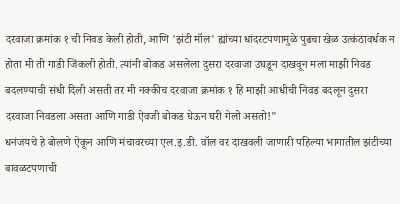दरवाजा क्रमांक १ ची निवड केली होती, आणि 'झंटी मॉल' ह्यांच्या धांदरटपणामुळे पुढचा खेळ उत्कंठावर्धक न होता मी ती गाडी जिंकली होती. त्यांनी बोकड असलेला दुसरा दरवाजा उघडून दाखवून मला माझी निवड बदलण्याची संधी दिली असती तर मी नक्कीच दरवाजा क्रमांक १ हि माझी आधीची निवड बदलून दुसरा दरवाजा निवडला असता आणि गाडी ऐवजी बोकड घेऊन घरी गेलो असतो!"
धनंजयचे हे बोलणे ऐकून आणि मंचावरच्या एल.इ.डी. वॉल वर दाखवली जाणारी पहिल्या भागातील झंटीच्या बावळटपणाची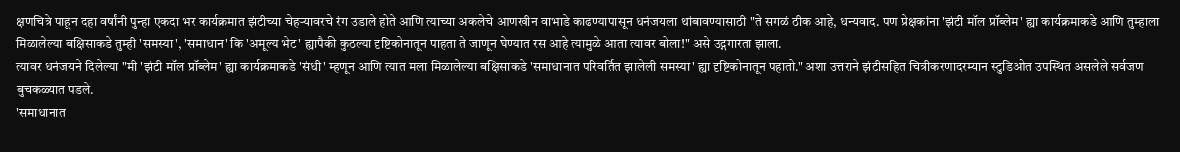क्षणचित्रे पाहून दहा वर्षांनी पुन्हा एकदा भर कार्यक्रमात झंटीच्या चेहऱ्यावरचे रंग उडाले होते आणि त्याच्या अकलेचे आणखीन वाभाडे काढण्यापासून धनंजयला थांबावण्यासाठी "ते सगळं ठीक आहे, धन्यवाद. पण प्रेक्षकांना 'झंटी मॉल प्रॉब्लेम' ह्या कार्यक्रमाकडे आणि तुम्हाला मिळालेल्या बक्षिसाकडे तुम्ही 'समस्या', 'समाधान' कि 'अमूल्य भेट' ह्यापैकी कुठल्या दृष्टिकोनातून पाहता ते जाणून घेण्यात रस आहे त्यामुळे आता त्यावर बोला!" असे उद्गगारता झाला.
त्यावर धनंजयने दिलेल्या "मी 'झंटी मॉल प्रॉब्लेम' ह्या कार्यक्रमाकडे 'संधी' म्हणून आणि त्यात मला मिळालेल्या बक्षिसाकडे 'समाधानात परिवर्तित झालेली समस्या' ह्या दृष्टिकोनातून पहातो." अशा उत्तराने झंटीसहित चित्रीकरणादरम्यान स्टुडिओत उपस्थित असलेले सर्वजण बुचकळ्यात पडले.
'समाधानात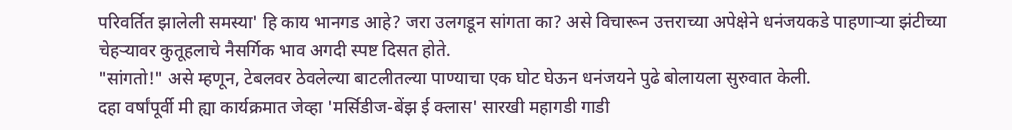परिवर्तित झालेली समस्या' हि काय भानगड आहे? जरा उलगडून सांगता का? असे विचारून उत्तराच्या अपेक्षेने धनंजयकडे पाहणाऱ्या झंटीच्या चेहऱ्यावर कुतूहलाचे नैसर्गिक भाव अगदी स्पष्ट दिसत होते.
"सांगतो!" असे म्हणून, टेबलवर ठेवलेल्या बाटलीतल्या पाण्याचा एक घोट घेऊन धनंजयने पुढे बोलायला सुरुवात केली.
दहा वर्षांपूर्वी मी ह्या कार्यक्रमात जेव्हा 'मर्सिडीज-बेंझ ई क्लास' सारखी महागडी गाडी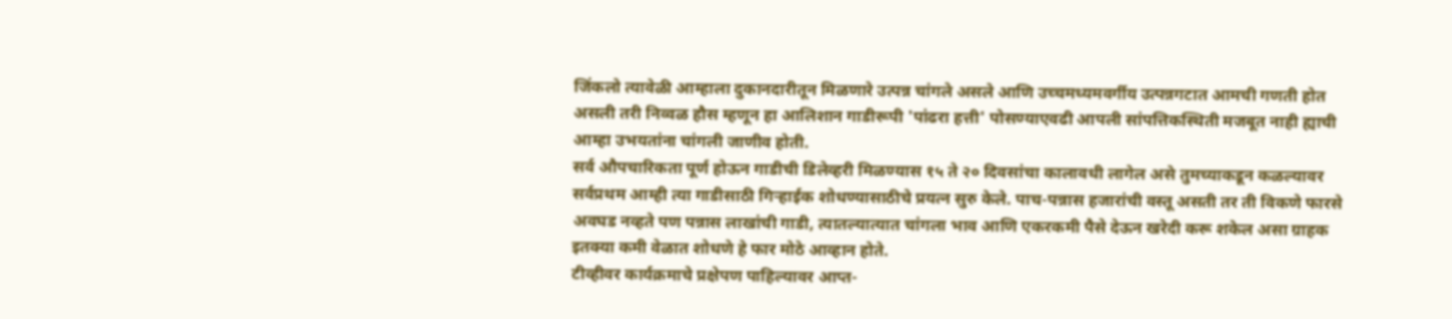जिंकलो त्यावेळी आम्हाला दुकानदारीतून मिळणारे उत्पन्न चांगले असले आणि उच्चमध्यमवर्गीय उत्पन्नगटात आमची गणती होत असली तरी निव्वळ हौस म्हणून हा आलिशान गाडीरूपी 'पांढरा हत्ती' पोसण्याएवढी आपली सांपत्तिकस्थिती मजबूत नाही ह्याची आम्हा उभयतांना चांगली जाणीव होती.
सर्व औपचारिकता पूर्ण होऊन गाडीची डिलेव्हरी मिळण्यास १५ ते २० दिवसांचा कालावधी लागेल असे तुमच्याकडून कळल्यावर सर्वप्रथम आम्ही त्या गाडीसाठी गिऱ्हाईक शोधण्यासाठीचे प्रयत्न सुरु केले. पाच-पन्नास हजारांची वस्तू असती तर ती विकणे फारसे अवघड नव्हते पण पन्नास लाखांची गाडी, त्यातल्यात्यात चांगला भाव आणि एकरकमी पैसे देऊन खरेदी करू शकेल असा ग्राहक इतक्या कमी वेळात शोधणे हे फार मोठे आव्हान होते.
टीव्हीवर कार्यक्रमाचे प्रक्षेपण पाहिल्यावर आप्त-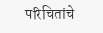परिचितांचे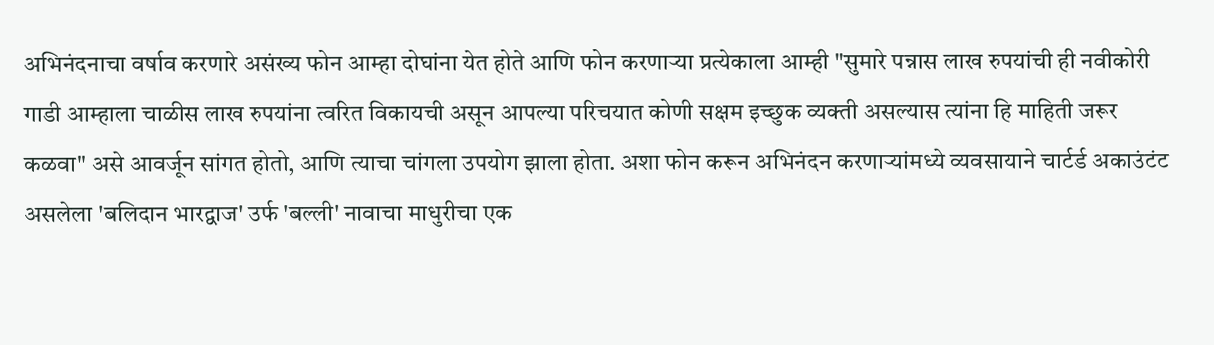अभिनंदनाचा वर्षाव करणारे असंख्य फोन आम्हा दोघांना येत होते आणि फोन करणाऱ्या प्रत्येकाला आम्ही "सुमारे पन्नास लाख रुपयांची ही नवीकोरी गाडी आम्हाला चाळीस लाख रुपयांना त्वरित विकायची असून आपल्या परिचयात कोणी सक्षम इच्छुक व्यक्ती असल्यास त्यांना हि माहिती जरूर कळवा" असे आवर्जून सांगत होतो, आणि त्याचा चांगला उपयोग झाला होता. अशा फोन करून अभिनंदन करणाऱ्यांमध्ये व्यवसायाने चार्टर्ड अकाउंटंट असलेला 'बलिदान भारद्वाज' उर्फ 'बल्ली' नावाचा माधुरीचा एक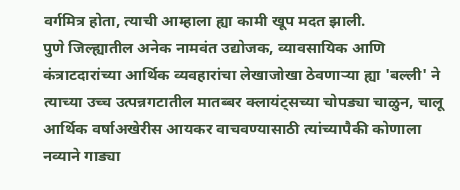वर्गमित्र होता, त्याची आम्हाला ह्या कामी खूप मदत झाली.
पुणे जिल्ह्यातील अनेक नामवंत उद्योजक, व्यावसायिक आणि कंत्राटदारांच्या आर्थिक व्यवहारांचा लेखाजोखा ठेवणाऱ्या ह्या 'बल्ली' ने त्याच्या उच्च उत्पन्नगटातील मातब्बर क्लायंट्सच्या चोपड्या चाळुन, चालू आर्थिक वर्षाअखेरीस आयकर वाचवण्यासाठी त्यांच्यापैकी कोणाला नव्याने गाड्या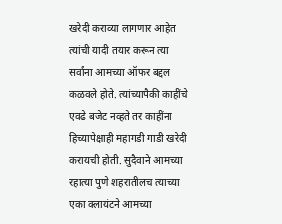खरेदी कराव्या लागणार आहेत त्यांची यादी तयार करून त्या सर्वांना आमच्या ऑफर बद्दल कळवले होते. त्यांच्यापैकी काहींचे एवढे बजेट नव्हते तर काहींना हिच्यापेक्षाही महागडी गाडी खरेदी करायची होती. सुदैवाने आमच्या रहात्या पुणे शहरातीलच त्याच्या एका क्लायंटने आमच्या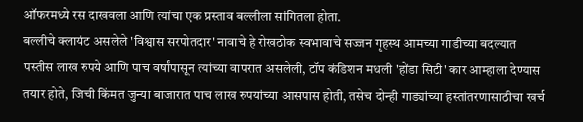ऑफरमध्ये रस दाखवला आणि त्यांचा एक प्रस्ताव बल्लीला सांगितला होता.
बल्लीचे क्लायंट असलेले 'विश्वास सरपोतदार' नावाचे हे रोखठोक स्वभावाचे सज्जन गृहस्थ आमच्या गाडीच्या बदल्यात पस्तीस लाख रुपये आणि पाच वर्षांपासून त्यांच्या वापरात असलेली, टॉप कंडिशन मधली 'होंडा सिटी' कार आम्हाला देण्यास तयार होते, जिची किंमत जुन्या बाजारात पाच लाख रुपयांच्या आसपास होती, तसेच दोन्ही गाड्यांच्या हस्तांतरणासाठीचा खर्च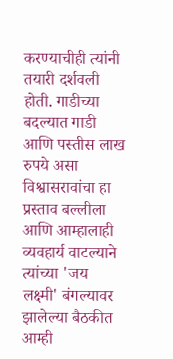करण्याचीही त्यांनी तयारी दर्शवली होती. गाडीच्या बदल्यात गाडी आणि पस्तीस लाख रुपये असा विश्वासरावांचा हा प्रस्ताव बल्लीला आणि आम्हालाही व्यवहार्य वाटल्याने त्यांच्या 'जय लक्ष्मी' बंगल्यावर झालेल्या बैठकीत आम्ही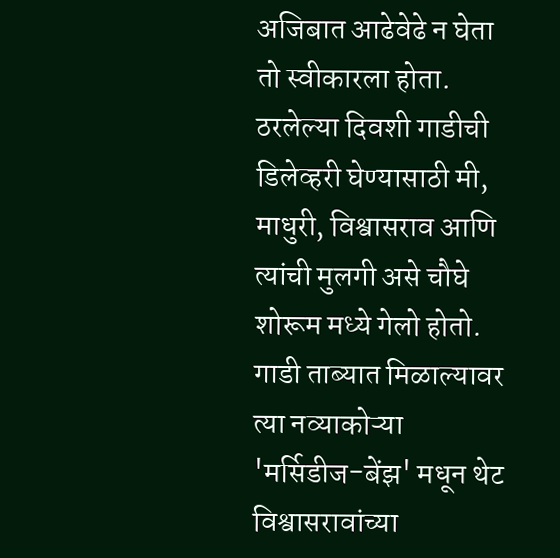अजिबात आढेवेढे न घेता तो स्वीकारला होता.
ठरलेल्या दिवशी गाडीची डिलेव्हरी घेण्यासाठी मी, माधुरी, विश्वासराव आणि त्यांची मुलगी असे चौघे शोरूम मध्ये गेलो होतो. गाडी ताब्यात मिळाल्यावर त्या नव्याकोऱ्या 'मर्सिडीज-बेंझ' मधून थेट विश्वासरावांच्या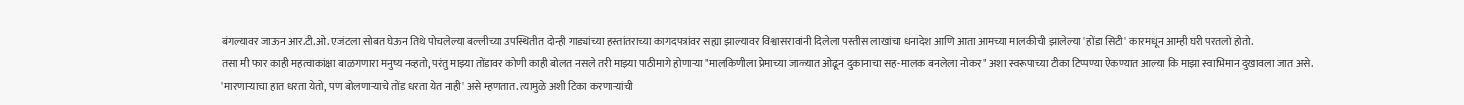बंगल्यावर जाऊन आर.टी.ओ. एजंटला सोबत घेऊन तिथे पोचलेल्या बल्लीच्या उपस्थितीत दोन्ही गाड्यांच्या हस्तांतराच्या कागदपत्रांवर सह्या झाल्यावर विश्वासरावांनी दिलेला पस्तीस लाखांचा धनादेश आणि आता आमच्या मालकीची झालेल्या 'होंडा सिटी' कारमधून आम्ही घरी परतलो होतो.
तसा मी फार काही महत्वाकांक्षा बाळगणारा मनुष्य नव्हतो, परंतु माझ्या तोंडावर कोणी काही बोलत नसले तरी माझ्या पाठीमागे होणाऱ्या "मालकिणीला प्रेमाच्या जाळ्यात ओढून दुकानाचा सह-मालक बनलेला नोकर" अशा स्वरूपाच्या टीका टिप्पण्या ऐकण्यात आल्या कि माझा स्वाभिमान दुखावला जात असे. 'मारणाऱ्याचा हात धरता येतो, पण बोलणाऱ्याचे तोंड धरता येत नाही' असे म्हणतात. त्यामुळे अशी टिका करणाऱ्यांची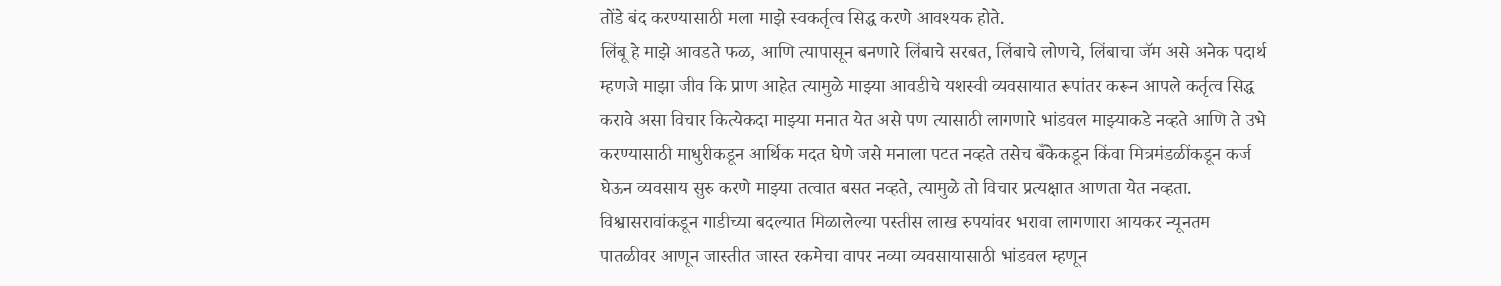तोंडे बंद करण्यासाठी मला माझे स्वकर्तृत्व सिद्ध करणे आवश्यक होते.
लिंबू हे माझे आवडते फळ, आणि त्यापासून बनणारे लिंबाचे सरबत, लिंबाचे लोणचे, लिंबाचा जॅम असे अनेक पदार्थ म्हणजे माझा जीव कि प्राण आहेत त्यामुळे माझ्या आवडीचे यशस्वी व्यवसायात रूपांतर करून आपले कर्तृत्व सिद्ध करावे असा विचार कित्येकदा माझ्या मनात येत असे पण त्यासाठी लागणारे भांडवल माझ्याकडे नव्हते आणि ते उभे करण्यासाठी माधुरीकडून आर्थिक मदत घेणे जसे मनाला पटत नव्हते तसेच बँकेकडून किंवा मित्रमंडळींकडून कर्ज घेऊन व्यवसाय सुरु करणे माझ्या तत्वात बसत नव्हते, त्यामुळे तो विचार प्रत्यक्षात आणता येत नव्हता.
विश्वासरावांकडून गाडीच्या बदल्यात मिळालेल्या पस्तीस लाख रुपयांवर भरावा लागणारा आयकर न्यूनतम पातळीवर आणून जास्तीत जास्त रकमेचा वापर नव्या व्यवसायासाठी भांडवल म्हणून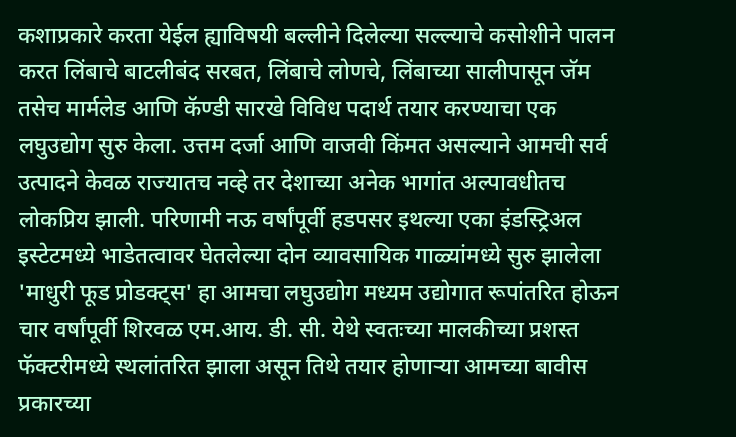कशाप्रकारे करता येईल ह्याविषयी बल्लीने दिलेल्या सल्ल्याचे कसोशीने पालन करत लिंबाचे बाटलीबंद सरबत, लिंबाचे लोणचे, लिंबाच्या सालीपासून जॅम तसेच मार्मलेड आणि कॅण्डी सारखे विविध पदार्थ तयार करण्याचा एक लघुउद्योग सुरु केला. उत्तम दर्जा आणि वाजवी किंमत असल्याने आमची सर्व उत्पादने केवळ राज्यातच नव्हे तर देशाच्या अनेक भागांत अल्पावधीतच लोकप्रिय झाली. परिणामी नऊ वर्षांपूर्वी हडपसर इथल्या एका इंडस्ट्रिअल इस्टेटमध्ये भाडेतत्वावर घेतलेल्या दोन व्यावसायिक गाळ्यांमध्ये सुरु झालेला 'माधुरी फूड प्रोडक्ट्स' हा आमचा लघुउद्योग मध्यम उद्योगात रूपांतरित होऊन चार वर्षांपूर्वी शिरवळ एम.आय. डी. सी. येथे स्वतःच्या मालकीच्या प्रशस्त फॅक्टरीमध्ये स्थलांतरित झाला असून तिथे तयार होणाऱ्या आमच्या बावीस प्रकारच्या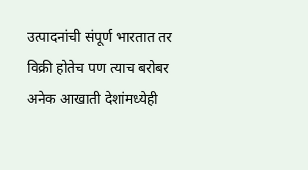उत्पादनांची संपूर्ण भारतात तर विक्री होतेच पण त्याच बरोबर अनेक आखाती देशांमध्येही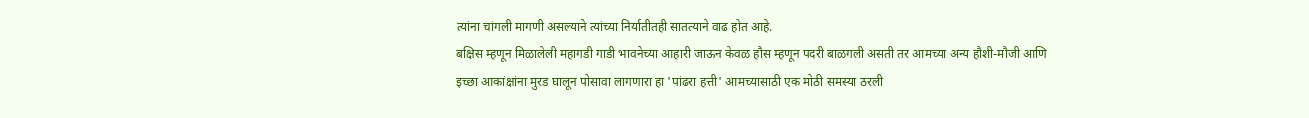त्यांना चांगली मागणी असल्याने त्यांच्या निर्यातीतही सातत्याने वाढ होत आहे.
बक्षिस म्हणून मिळालेली महागडी गाडी भावनेच्या आहारी जाऊन केवळ हौस म्हणून पदरी बाळगली असती तर आमच्या अन्य हौशी-मौजी आणि इच्छा आकांक्षांना मुरड घालून पोसावा लागणारा हा 'पांढरा हत्ती' आमच्यासाठी एक मोठी समस्या ठरली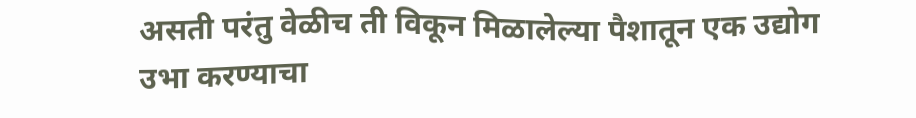असती परंतु वेळीच ती विकून मिळालेल्या पैशातून एक उद्योग उभा करण्याचा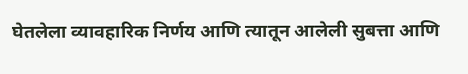घेतलेला व्यावहारिक निर्णय आणि त्यातून आलेली सुबत्ता आणि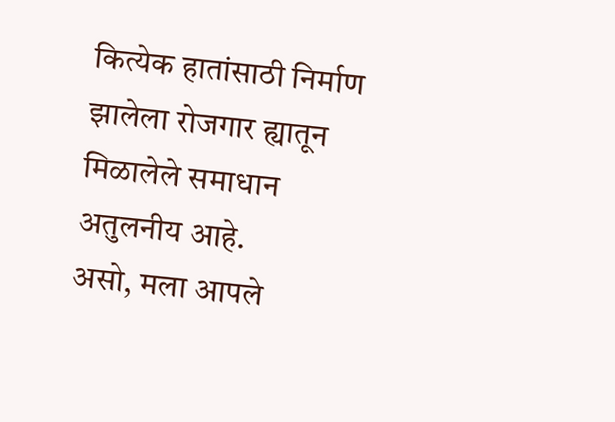कित्येक हातांसाठी निर्माण झालेला रोजगार ह्यातून मिळालेले समाधान अतुलनीय आहे.
असो, मला आपले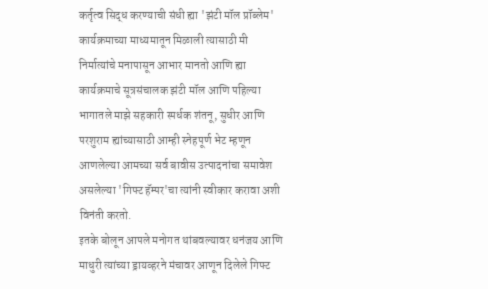कर्तृत्व सिद्ध करण्याची संधी ह्या 'झंटी मॉल प्रॉब्लेम' कार्यक्रमाच्या माध्यमातून मिळाली त्यासाठी मी निर्मात्यांचे मनापासून आभार मानतो आणि ह्या कार्यक्रमाचे सूत्रसंचालक झंटी मॉल आणि पहिल्या भागातले माझे सहकारी स्पर्धक शंतनू, सुधीर आणि परशुराम ह्यांच्यासाठी आम्ही स्नेहपूर्ण भेट म्हणून आणलेल्या आमच्या सर्व बावीस उत्पादनांचा समावेश असलेल्या 'गिफ्ट हॅम्पर'चा त्यांनी स्वीकार करावा अशी विनंती करतो.
इतके बोलून आपले मनोगत थांबवल्यावर धनंजय आणि माधुरी त्यांच्या ड्रायव्हरने मंचावर आणून दिलेले गिफ्ट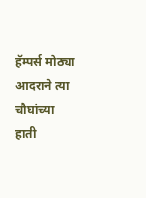हॅम्पर्स मोठ्या आदराने त्या चौघांच्या हाती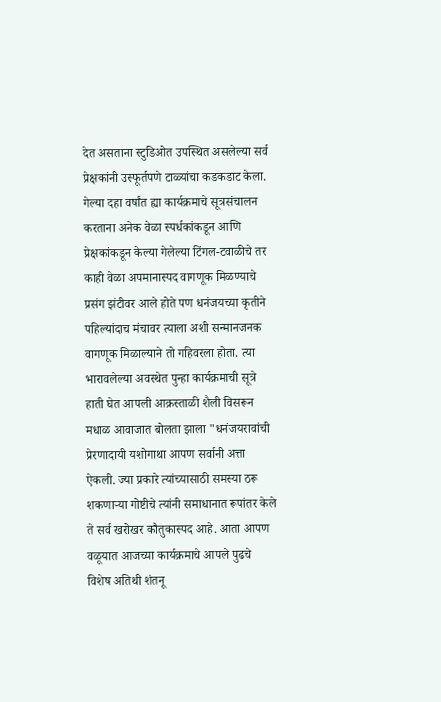देत असताना स्टुडिओत उपस्थित असलेल्या सर्व प्रेक्षकांनी उस्फूर्तपणे टाळ्यांचा कडकडाट केला.
गेल्या दहा वर्षांत ह्या कार्यक्रमाचे सूत्रसंचालन करताना अनेक वेळा स्पर्धकांकडून आणि प्रेक्षकांकडून केल्या गेलेल्या टिंगल-टवाळीचे तर काही वेळा अपमानास्पद वागणूक मिळण्याचे प्रसंग झंटीवर आले होते पण धनंजयच्या कृतीने पहिल्यांदाच मंचावर त्याला अशी सन्मानजनक वागणूक मिळाल्याने तो गहिवरला होता. त्या भारावलेल्या अवस्थेत पुन्हा कार्यक्रमाची सूत्रे हाती घेत आपली आक्रस्ताळी शैली विसरून मधाळ आवाजात बोलता झाला "धनंजयरावांची प्रेरणादायी यशोगाथा आपण सर्वानी अत्ता ऐकली. ज्या प्रकारे त्यांच्यासाठी समस्या ठरू शकणाऱ्या गोष्टीचे त्यांनी समाधानात रूपांतर केले ते सर्व खरोखर कौतुकास्पद आहे. आता आपण वळूयात आजच्या कार्यक्रमाचे आपले पुढचे विशेष अतिथी शंतनू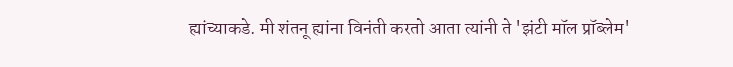ह्यांच्याकडे. मी शंतनू ह्यांना विनंती करतो आता त्यांनी ते 'झंटी मॉल प्रॉब्लेम'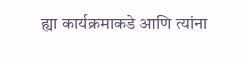ह्या कार्यक्रमाकडे आणि त्यांना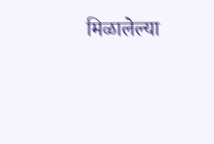मिळालेल्या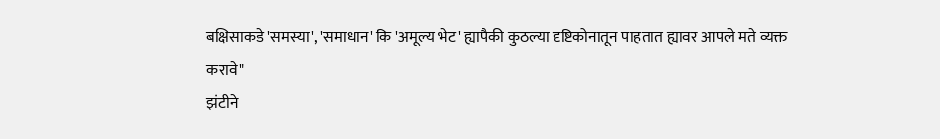बक्षिसाकडे 'समस्या', 'समाधान' कि 'अमूल्य भेट' ह्यापैकी कुठल्या दृष्टिकोनातून पाहतात ह्यावर आपले मते व्यक्त करावे"
झंटीने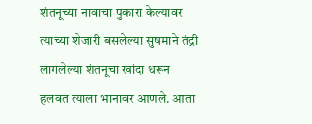शंतनूच्या नावाचा पुकारा केल्यावर त्याच्या शेजारी बसलेल्या सुषमाने तंद्री लागलेल्या शंतनूचा खांदा धरून हलवत त्याला भानावर आणले. आता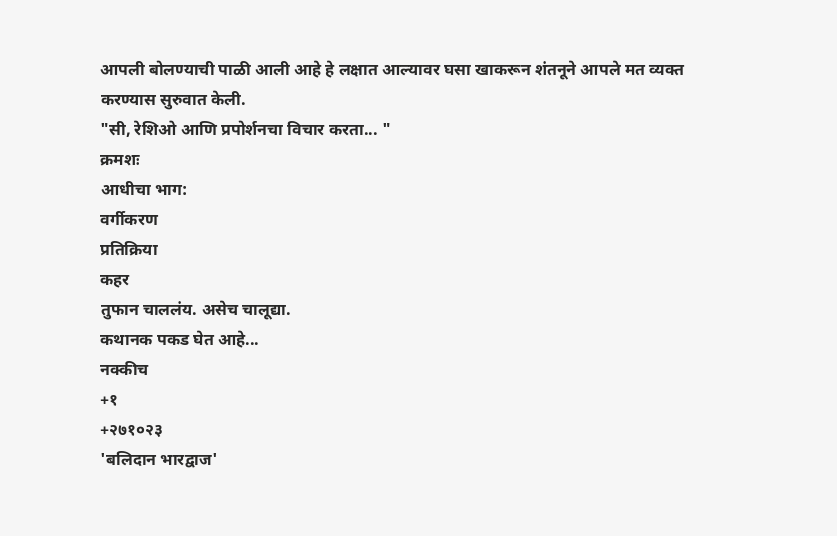आपली बोलण्याची पाळी आली आहे हे लक्षात आल्यावर घसा खाकरून शंतनूने आपले मत व्यक्त करण्यास सुरुवात केली.
"सी, रेशिओ आणि प्रपोर्शनचा विचार करता... "
क्रमशः
आधीचा भाग:
वर्गीकरण
प्रतिक्रिया
कहर
तुफान चाललंय. असेच चालूद्या.
कथानक पकड घेत आहे...
नक्कीच
+१
+२७१०२३
'बलिदान भारद्वाज'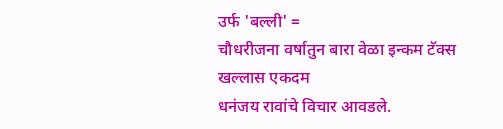उर्फ 'बल्ली' =
चौधरीजना वर्षातुन बारा वेळा इन्कम टॅक्स
खल्लास एकदम
धनंजय रावांचे विचार आवडले.